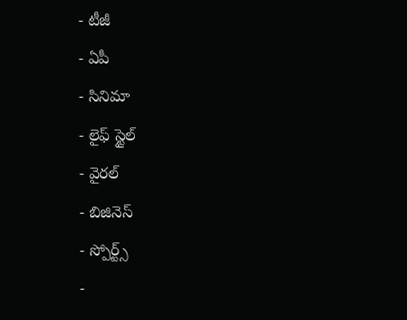- టీజీ
- ఏపీ
- సినిమా
- లైఫ్ స్టైల్
- వైరల్
- బిజినెస్
- స్పోర్ట్స్
-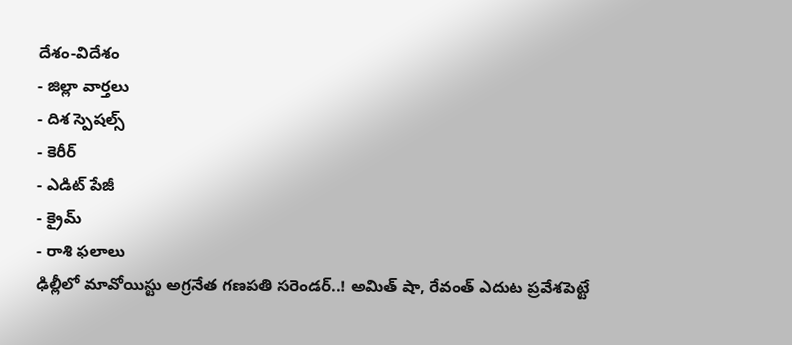దేశం-విదేశం
- జిల్లా వార్తలు
- దిశ స్పెషల్స్
- కెరీర్
- ఎడిట్ పేజీ
- క్రైమ్
- రాశి ఫలాలు
ఢిల్లీలో మావోయిస్టు అగ్రనేత గణపతి సరెండర్..! అమిత్ షా, రేవంత్ ఎదుట ప్రవేశపెట్టే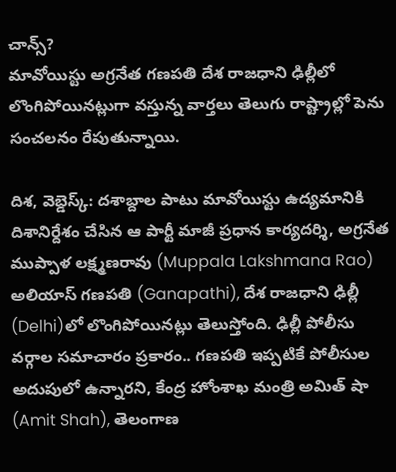చాన్స్?
మావోయిస్టు అగ్రనేత గణపతి దేశ రాజధాని ఢిల్లీలో లొంగిపోయినట్లుగా వస్తున్న వార్తలు తెలుగు రాష్ట్రాల్లో పెను సంచలనం రేపుతున్నాయి.

దిశ, వెబ్డెస్క్: దశాబ్దాల పాటు మావోయిస్టు ఉద్యమానికి దిశానిర్దేశం చేసిన ఆ పార్టీ మాజీ ప్రధాన కార్యదర్శి, అగ్రనేత ముప్పాళ లక్ష్మణరావు (Muppala Lakshmana Rao) అలియాస్ గణపతి (Ganapathi), దేశ రాజధాని ఢిల్లీ (Delhi)లో లొంగిపోయినట్లు తెలుస్తోంది. ఢిల్లీ పోలీసు వర్గాల సమాచారం ప్రకారం.. గణపతి ఇప్పటికే పోలీసుల అదుపులో ఉన్నారని, కేంద్ర హోంశాఖ మంత్రి అమిత్ షా (Amit Shah), తెలంగాణ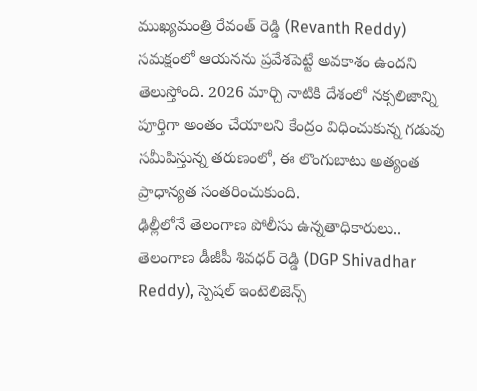ముఖ్యమంత్రి రేవంత్ రెడ్డి (Revanth Reddy) సమక్షంలో ఆయనను ప్రవేశపెట్టే అవకాశం ఉందని తెలుస్తోంది. 2026 మార్చి నాటికి దేశంలో నక్సలిజాన్ని పూర్తిగా అంతం చేయాలని కేంద్రం విధించుకున్న గడువు సమీపిస్తున్న తరుణంలో, ఈ లొంగుబాటు అత్యంత ప్రాధాన్యత సంతరించుకుంది.
ఢిల్లీలోనే తెలంగాణ పోలీసు ఉన్నతాధికారులు..
తెలంగాణ డీజీపీ శివధర్ రెడ్డి (DGP Shivadhar Reddy), స్పెషల్ ఇంటెలిజెన్స్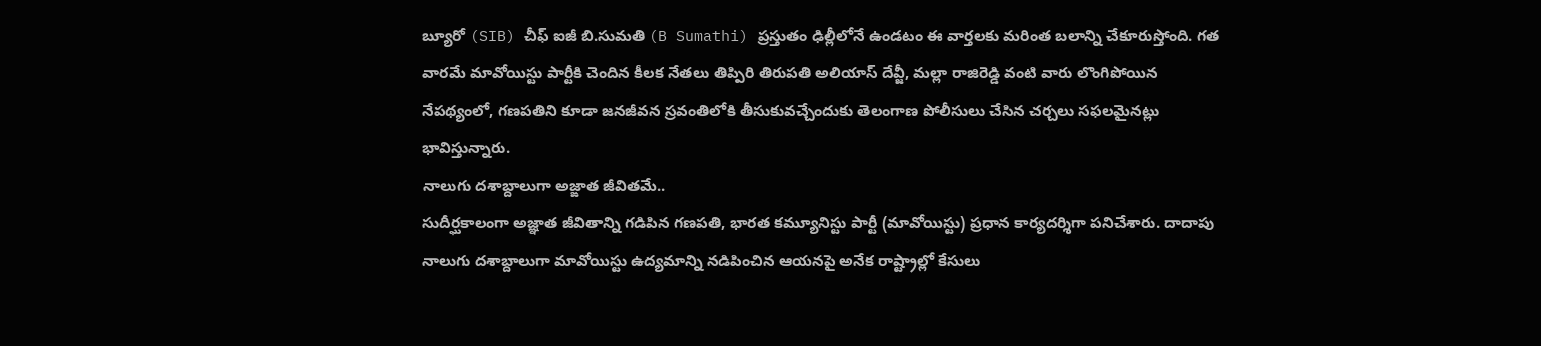బ్యూరో (SIB) చీఫ్ ఐజీ బి.సుమతి (B Sumathi) ప్రస్తుతం ఢిల్లీలోనే ఉండటం ఈ వార్తలకు మరింత బలాన్ని చేకూరుస్తోంది. గత వారమే మావోయిస్టు పార్టీకి చెందిన కీలక నేతలు తిప్పిరి తిరుపతి అలియాస్ దేవ్జీ, మల్లా రాజిరెడ్డి వంటి వారు లొంగిపోయిన నేపథ్యంలో, గణపతిని కూడా జనజీవన స్రవంతిలోకి తీసుకువచ్చేందుకు తెలంగాణ పోలీసులు చేసిన చర్చలు సఫలమైనట్లు భావిస్తున్నారు.
నాలుగు దశాబ్దాలుగా అజ్ఙాత జీవితమే..
సుదీర్ఘకాలంగా అజ్ఞాత జీవితాన్ని గడిపిన గణపతి, భారత కమ్యూనిస్టు పార్టీ (మావోయిస్టు) ప్రధాన కార్యదర్శిగా పనిచేశారు. దాదాపు నాలుగు దశాబ్దాలుగా మావోయిస్టు ఉద్యమాన్ని నడిపించిన ఆయనపై అనేక రాష్ట్రాల్లో కేసులు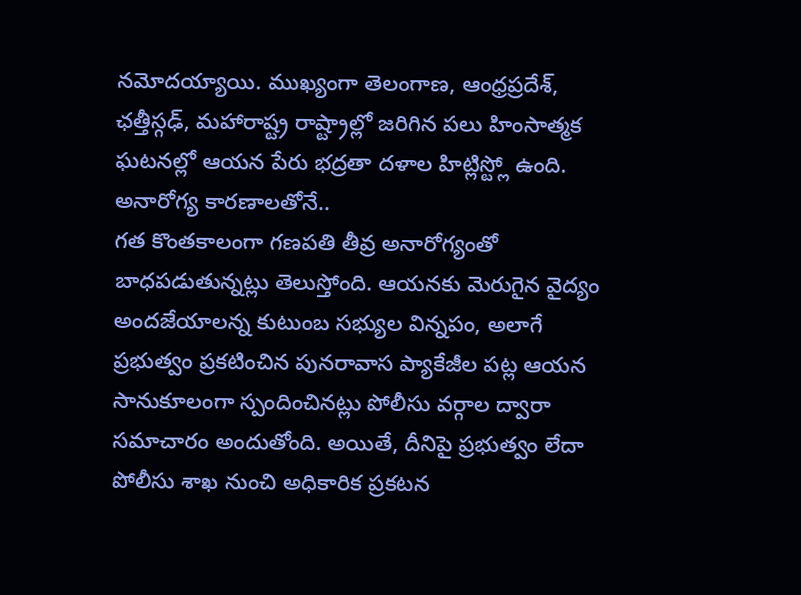నమోదయ్యాయి. ముఖ్యంగా తెలంగాణ, ఆంధ్రప్రదేశ్, ఛత్తీస్గఢ్, మహారాష్ట్ర రాష్ట్రాల్లో జరిగిన పలు హింసాత్మక ఘటనల్లో ఆయన పేరు భద్రతా దళాల హిట్లిస్ట్లో ఉంది.
అనారోగ్య కారణాలతోనే..
గత కొంతకాలంగా గణపతి తీవ్ర అనారోగ్యంతో బాధపడుతున్నట్లు తెలుస్తోంది. ఆయనకు మెరుగైన వైద్యం అందజేయాలన్న కుటుంబ సభ్యుల విన్నపం, అలాగే ప్రభుత్వం ప్రకటించిన పునరావాస ప్యాకేజీల పట్ల ఆయన సానుకూలంగా స్పందించినట్లు పోలీసు వర్గాల ద్వారా సమాచారం అందుతోంది. అయితే, దీనిపై ప్రభుత్వం లేదా పోలీసు శాఖ నుంచి అధికారిక ప్రకటన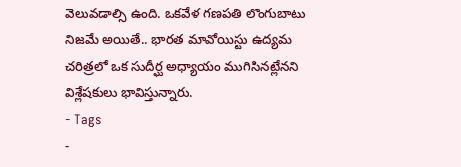వెలువడాల్సి ఉంది. ఒకవేళ గణపతి లొంగుబాటు నిజమే అయితే.. భారత మావోయిస్టు ఉద్యమ చరిత్రలో ఒక సుదీర్ఘ అధ్యాయం ముగిసినట్లేనని విశ్లేషకులు భావిస్తున్నారు.
- Tags
-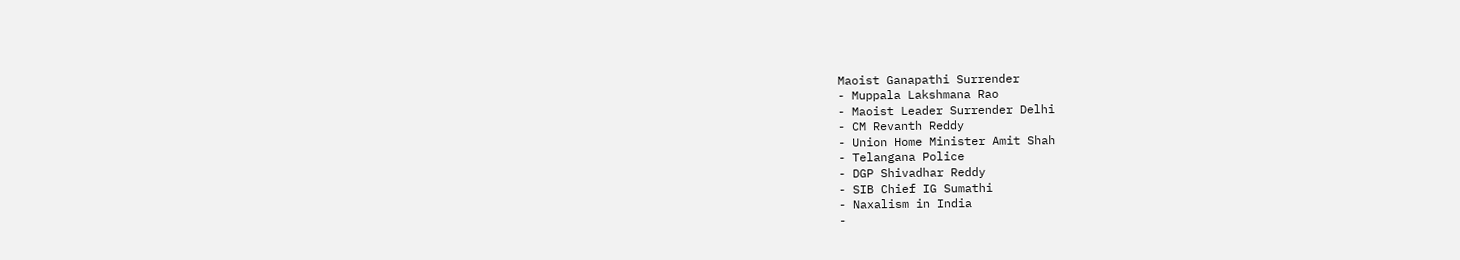Maoist Ganapathi Surrender
- Muppala Lakshmana Rao
- Maoist Leader Surrender Delhi
- CM Revanth Reddy
- Union Home Minister Amit Shah
- Telangana Police
- DGP Shivadhar Reddy
- SIB Chief IG Sumathi
- Naxalism in India
-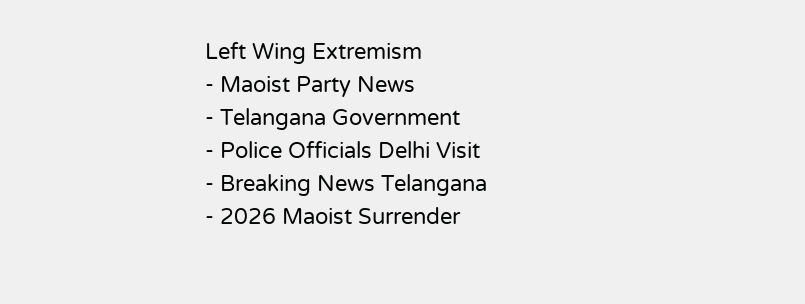Left Wing Extremism
- Maoist Party News
- Telangana Government
- Police Officials Delhi Visit
- Breaking News Telangana
- 2026 Maoist Surrender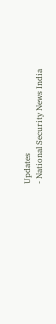Updates
- National Security News India